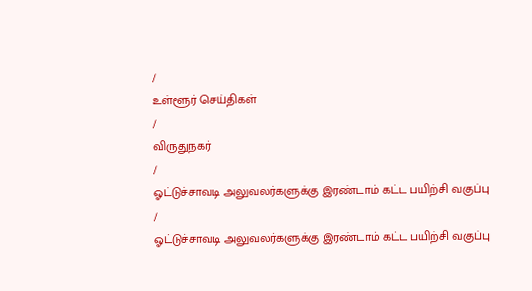/
உள்ளூர் செய்திகள்
/
விருதுநகர்
/
ஓட்டுச்சாவடி அலுவலர்களுக்கு இரண்டாம் கட்ட பயிற்சி வகுப்பு
/
ஓட்டுச்சாவடி அலுவலர்களுக்கு இரண்டாம் கட்ட பயிற்சி வகுப்பு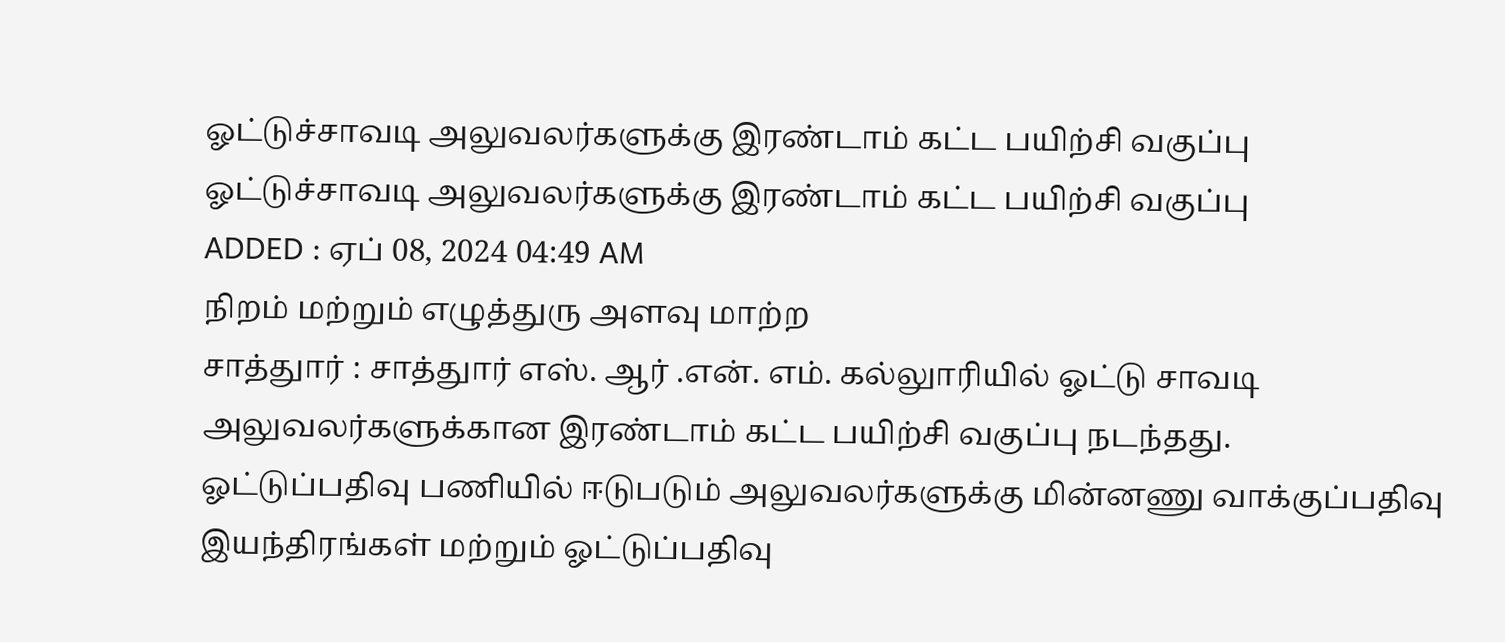ஓட்டுச்சாவடி அலுவலர்களுக்கு இரண்டாம் கட்ட பயிற்சி வகுப்பு
ஓட்டுச்சாவடி அலுவலர்களுக்கு இரண்டாம் கட்ட பயிற்சி வகுப்பு
ADDED : ஏப் 08, 2024 04:49 AM
நிறம் மற்றும் எழுத்துரு அளவு மாற்ற
சாத்துார் : சாத்துார் எஸ். ஆர் .என். எம். கல்லுாரியில் ஓட்டு சாவடி அலுவலர்களுக்கான இரண்டாம் கட்ட பயிற்சி வகுப்பு நடந்தது.
ஓட்டுப்பதிவு பணியில் ஈடுபடும் அலுவலர்களுக்கு மின்னணு வாக்குப்பதிவு இயந்திரங்கள் மற்றும் ஓட்டுப்பதிவு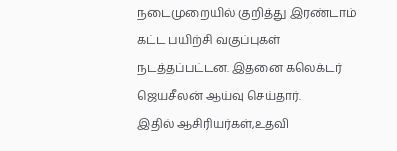நடைமுறையில் குறித்து இரண்டாம் கட்ட பயிற்சி வகுப்புகள் நடத்தப்பட்டன. இதனை கலெக்டர் ஜெயசீலன் ஆய்வு செய்தார்.
இதில் ஆசிரியர்கள்,உதவி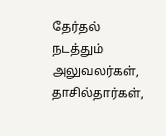தேர்தல் நடத்தும் அலுவலர்கள், தாசில்தார்கள்,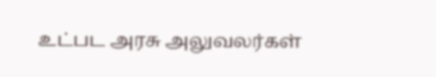உட்பட அரசு அலுவலர்கள்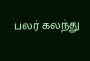பலர் கலந்து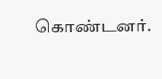கொண்டனர்.